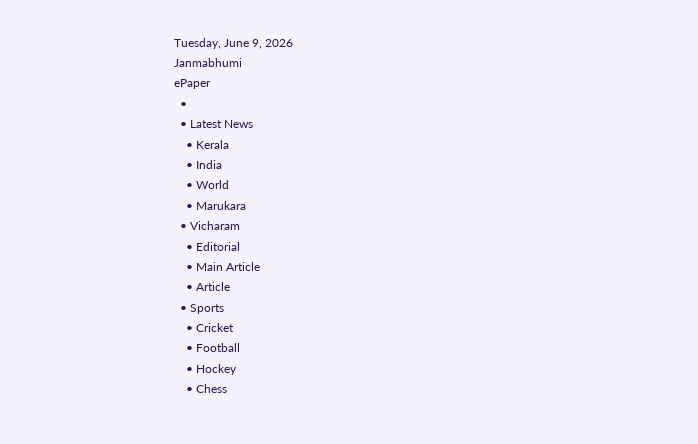Tuesday, June 9, 2026
Janmabhumi
ePaper
  •
  • Latest News
    • Kerala
    • India
    • World
    • Marukara
  • Vicharam
    • Editorial
    • Main Article
    • Article
  • Sports
    • Cricket
    • Football
    • Hockey
    • Chess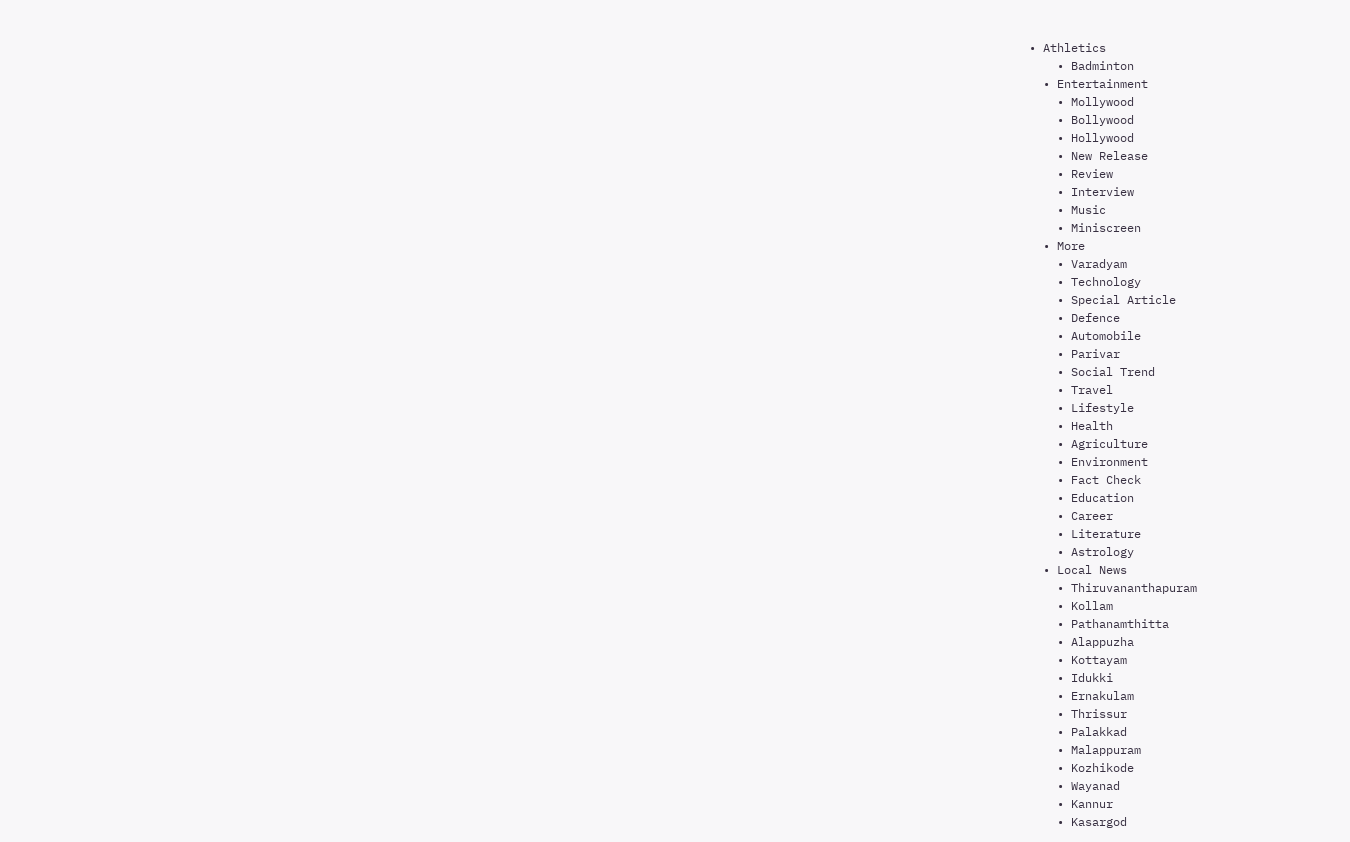• Athletics
    • Badminton
  • Entertainment
    • Mollywood
    • Bollywood
    • Hollywood
    • New Release
    • Review
    • Interview
    • Music
    • Miniscreen
  • More
    • Varadyam
    • Technology
    • Special Article
    • Defence
    • Automobile
    • Parivar
    • Social Trend
    • Travel
    • Lifestyle
    • Health
    • Agriculture
    • Environment
    • Fact Check
    • Education
    • Career
    • Literature
    • Astrology
  • Local News
    • Thiruvananthapuram
    • Kollam
    • Pathanamthitta
    • Alappuzha
    • Kottayam
    • Idukki
    • Ernakulam
    • Thrissur
    • Palakkad
    • Malappuram
    • Kozhikode
    • Wayanad
    • Kannur
    • Kasargod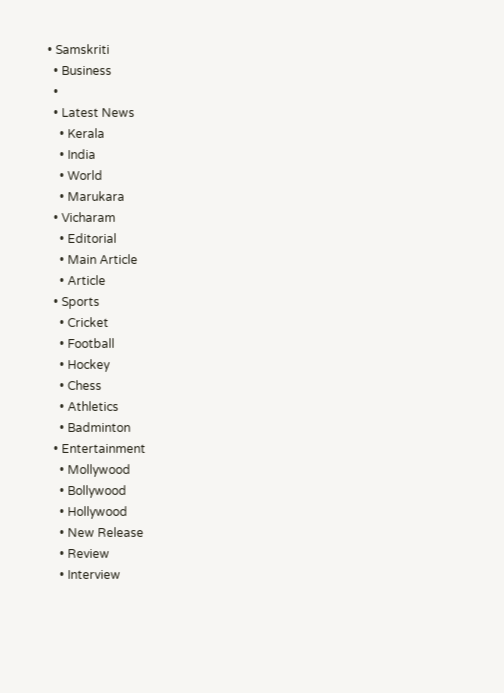• Samskriti
  • Business
  •
  • Latest News
    • Kerala
    • India
    • World
    • Marukara
  • Vicharam
    • Editorial
    • Main Article
    • Article
  • Sports
    • Cricket
    • Football
    • Hockey
    • Chess
    • Athletics
    • Badminton
  • Entertainment
    • Mollywood
    • Bollywood
    • Hollywood
    • New Release
    • Review
    • Interview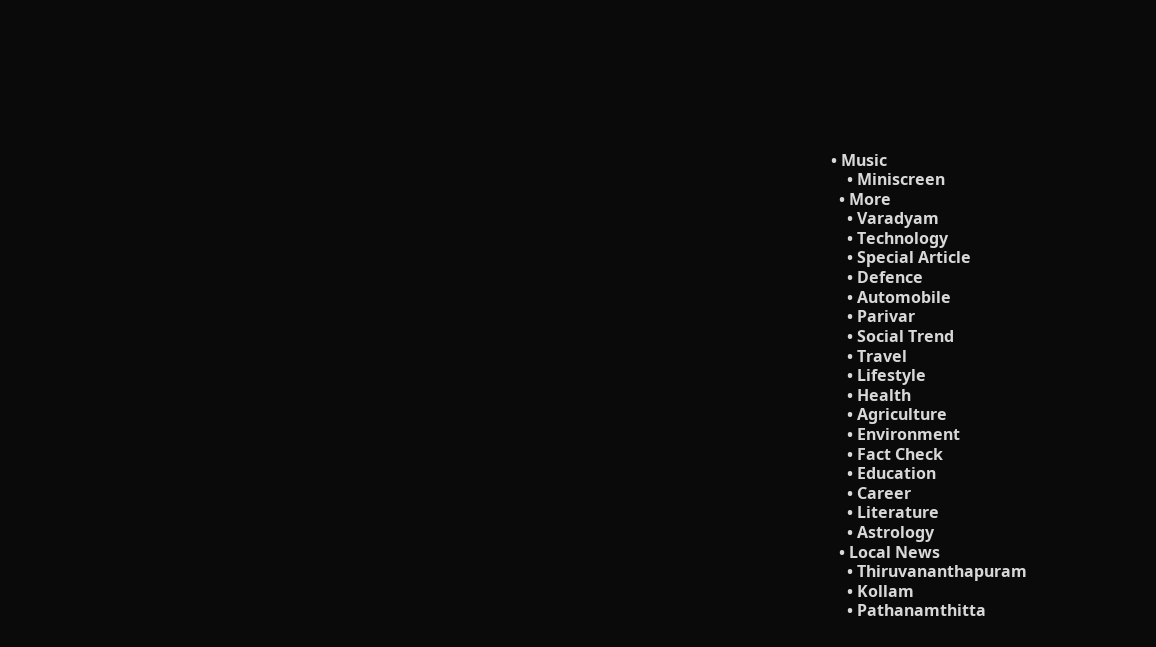• Music
    • Miniscreen
  • More
    • Varadyam
    • Technology
    • Special Article
    • Defence
    • Automobile
    • Parivar
    • Social Trend
    • Travel
    • Lifestyle
    • Health
    • Agriculture
    • Environment
    • Fact Check
    • Education
    • Career
    • Literature
    • Astrology
  • Local News
    • Thiruvananthapuram
    • Kollam
    • Pathanamthitta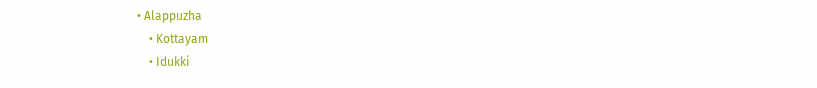• Alappuzha
    • Kottayam
    • Idukki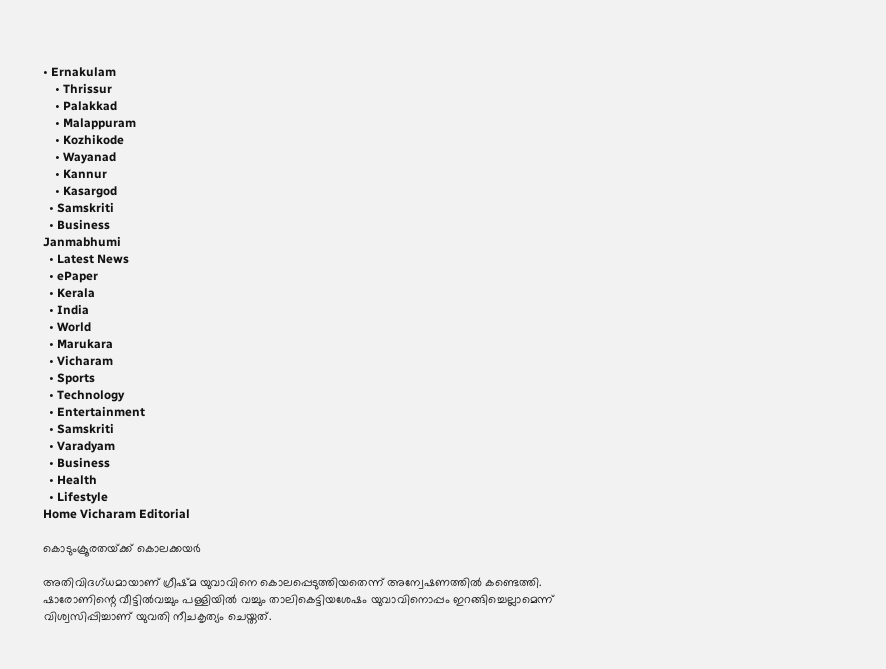• Ernakulam
    • Thrissur
    • Palakkad
    • Malappuram
    • Kozhikode
    • Wayanad
    • Kannur
    • Kasargod
  • Samskriti
  • Business
Janmabhumi
  • Latest News
  • ePaper
  • Kerala
  • India
  • World
  • Marukara
  • Vicharam
  • Sports
  • Technology
  • Entertainment
  • Samskriti
  • Varadyam
  • Business
  • Health
  • Lifestyle
Home Vicharam Editorial

കൊടുംക്രൂരതയ്‌ക്ക് കൊലക്കയര്‍

അതിവിദഗ്ധമായാണ് ഗ്രീഷ്മ യുവാവിനെ കൊലപ്പെടുത്തിയതെന്ന് അന്വേഷണത്തില്‍ കണ്ടെത്തി. ഷാരോണിന്റെ വീട്ടില്‍വച്ചും പള്ളിയില്‍ വച്ചും താലികെട്ടിയശേഷം യുവാവിനൊപ്പം ഇറങ്ങിച്ചെല്ലാമെന്ന് വിശ്വസിപ്പിച്ചാണ് യുവതി നീചകൃത്യം ചെയ്തത്‌.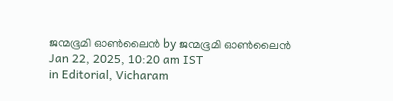ജന്മഭൂമി ഓണ്‍ലൈന്‍ by ജന്മഭൂമി ഓണ്‍ലൈന്‍
Jan 22, 2025, 10:20 am IST
in Editorial, Vicharam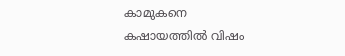കാമുകനെ കഷായത്തില്‍ വിഷം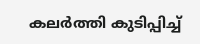കലര്‍ത്തി കുടിപ്പിച്ച്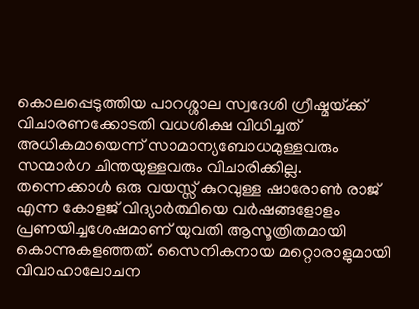കൊലപ്പെടുത്തിയ പാറശ്ശാല സ്വദേശി ഗ്രീഷ്മയ്‌ക്ക് വിചാരണക്കോടതി വധശിക്ഷ വിധിച്ചത് അധികമായെന്ന് സാമാന്യബോധമുള്ളവരും സന്മാര്‍ഗ ചിന്തയുള്ളവരും വിചാരിക്കില്ല. തന്നെക്കാള്‍ ഒരു വയസ്സ് കുറവുള്ള ഷാരോണ്‍ രാജ് എന്ന കോളജ് വിദ്യാര്‍ത്ഥിയെ വര്‍ഷങ്ങളോളം പ്രണയിച്ചശേഷമാണ് യുവതി ആസൂത്രിതമായി കൊന്നുകളഞ്ഞത്. സൈനികനായ മറ്റൊരാളുമായി വിവാഹാലോചന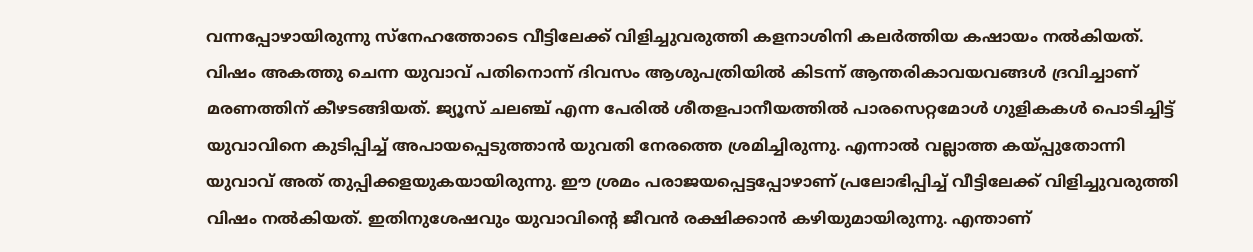വന്നപ്പോഴായിരുന്നു സ്നേഹത്തോടെ വീട്ടിലേക്ക് വിളിച്ചുവരുത്തി കളനാശിനി കലര്‍ത്തിയ കഷായം നല്‍കിയത്. വിഷം അകത്തു ചെന്ന യുവാവ് പതിനൊന്ന് ദിവസം ആശുപത്രിയില്‍ കിടന്ന് ആന്തരികാവയവങ്ങള്‍ ദ്രവിച്ചാണ് മരണത്തിന് കീഴടങ്ങിയത്. ജ്യൂസ് ചലഞ്ച് എന്ന പേരില്‍ ശീതളപാനീയത്തില്‍ പാരസെറ്റമോള്‍ ഗുളികകള്‍ പൊടിച്ചിട്ട് യുവാവിനെ കുടിപ്പിച്ച് അപായപ്പെടുത്താന്‍ യുവതി നേരത്തെ ശ്രമിച്ചിരുന്നു. എന്നാല്‍ വല്ലാത്ത കയ്‌പ്പുതോന്നി യുവാവ് അത് തുപ്പിക്കളയുകയായിരുന്നു. ഈ ശ്രമം പരാജയപ്പെട്ടപ്പോഴാണ് പ്രലോഭിപ്പിച്ച് വീട്ടിലേക്ക് വിളിച്ചുവരുത്തി വിഷം നല്‍കിയത്. ഇതിനുശേഷവും യുവാവിന്റെ ജീവന്‍ രക്ഷിക്കാന്‍ കഴിയുമായിരുന്നു. എന്താണ്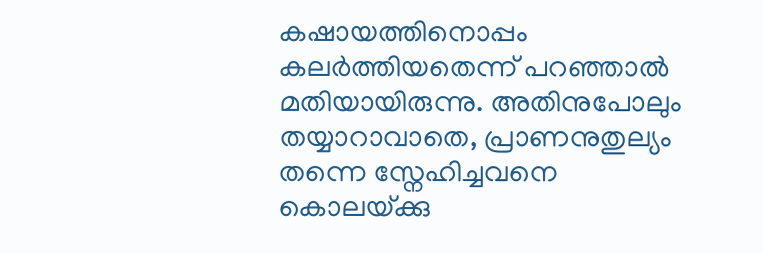കഷായത്തിനൊപ്പം കലര്‍ത്തിയതെന്ന് പറഞ്ഞാല്‍ മതിയായിരുന്നു. അതിനുപോലും തയ്യാറാവാതെ, പ്രാണനുതുല്യം തന്നെ സ്നേഹിച്ചവനെ കൊലയ്‌ക്കു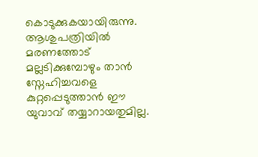കൊടുക്കുകയായിരുന്നു. ആശുപത്രിയില്‍ മരണത്തോട് മല്ലടിക്കുമ്പോഴും താന്‍ സ്നേഹിച്ചവളെ കുറ്റപ്പെടുത്താന്‍ ഈ യുവാവ് തയ്യാറായതുമില്ല.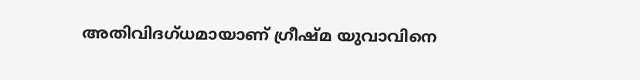അതിവിദഗ്ധമായാണ് ഗ്രീഷ്മ യുവാവിനെ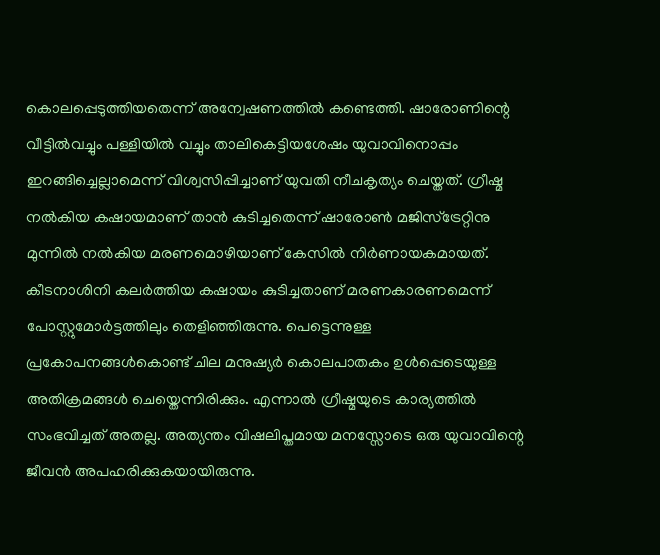കൊലപ്പെടുത്തിയതെന്ന് അന്വേഷണത്തില്‍ കണ്ടെത്തി. ഷാരോണിന്റെ വീട്ടില്‍വച്ചും പള്ളിയില്‍ വച്ചും താലികെട്ടിയശേഷം യുവാവിനൊപ്പം ഇറങ്ങിച്ചെല്ലാമെന്ന് വിശ്വസിപ്പിച്ചാണ് യുവതി നീചകൃത്യം ചെയ്തത്. ഗ്രീഷ്മ നല്‍കിയ കഷായമാണ് താന്‍ കുടിച്ചതെന്ന് ഷാരോണ്‍ മജിസ്ട്രേറ്റിനു മുന്നില്‍ നല്‍കിയ മരണമൊഴിയാണ് കേസില്‍ നിര്‍ണായകമായത്. കീടനാശിനി കലര്‍ത്തിയ കഷായം കുടിച്ചതാണ് മരണകാരണമെന്ന് പോസ്റ്റുമോര്‍ട്ടത്തിലും തെളിഞ്ഞിരുന്നു. പെട്ടെന്നുള്ള പ്രകോപനങ്ങള്‍കൊണ്ട് ചില മനുഷ്യര്‍ കൊലപാതകം ഉള്‍പ്പെടെയുള്ള അതിക്രമങ്ങള്‍ ചെയ്തെന്നിരിക്കും. എന്നാല്‍ ഗ്രീഷ്മയുടെ കാര്യത്തില്‍ സംഭവിച്ചത് അതല്ല. അത്യന്തം വിഷലിപ്തമായ മനസ്സോടെ ഒരു യുവാവിന്റെ ജീവന്‍ അപഹരിക്കുകയായിരുന്നു.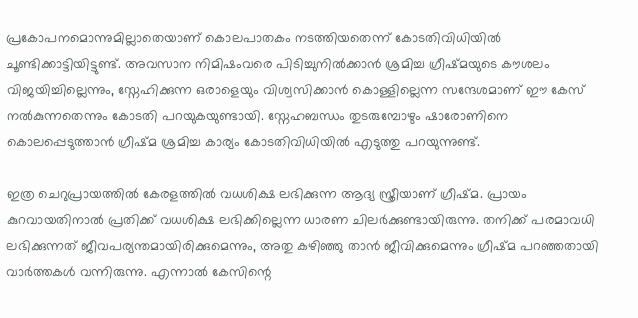പ്രകോപനമൊന്നുമില്ലാതെയാണ് കൊലപാതകം നടത്തിയതെന്ന് കോടതിവിധിയില്‍ ചൂണ്ടിക്കാട്ടിയിട്ടുണ്ട്. അവസാന നിമിഷംവരെ പിടിച്ചുനില്‍ക്കാന്‍ ശ്രമിച്ച ഗ്രീഷ്മയുടെ കൗശലം വിജയിച്ചില്ലെന്നും, സ്നേഹിക്കുന്ന ഒരാളെയും വിശ്വസിക്കാന്‍ കൊള്ളില്ലെന്ന സന്ദേശമാണ് ഈ കേസ് നല്‍കുന്നതെന്നും കോടതി പറയുകയുണ്ടായി. സ്നേഹബന്ധം തുടരുമ്പോഴും ഷാരോണിനെ കൊലപ്പെടുത്താന്‍ ഗ്രീഷ്മ ശ്രമിച്ച കാര്യം കോടതിവിധിയില്‍ എടുത്തു പറയുന്നുണ്ട്.

ഇത്ര ചെറുപ്രായത്തില്‍ കേരളത്തില്‍ വധശിക്ഷ ലഭിക്കുന്ന ആദ്യ സ്ത്രീയാണ് ഗ്രീഷ്മ. പ്രായം കുറവായതിനാല്‍ പ്രതിക്ക് വധശിക്ഷ ലഭിക്കില്ലെന്ന ധാരണ ചിലര്‍ക്കുണ്ടായിരുന്നു. തനിക്ക് പരമാവധി ലഭിക്കുന്നത് ജീവപര്യന്തമായിരിക്കുമെന്നും, അതു കഴിഞ്ഞു താന്‍ ജീവിക്കുമെന്നും ഗ്രീഷ്മ പറഞ്ഞതായി വാര്‍ത്തകള്‍ വന്നിരുന്നു. എന്നാല്‍ കേസിന്റെ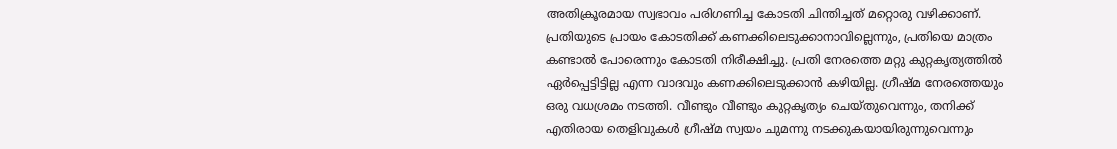അതിക്രൂരമായ സ്വഭാവം പരിഗണിച്ച കോടതി ചിന്തിച്ചത് മറ്റൊരു വഴിക്കാണ്. പ്രതിയുടെ പ്രായം കോടതിക്ക് കണക്കിലെടുക്കാനാവില്ലെന്നും, പ്രതിയെ മാത്രം കണ്ടാല്‍ പോരെന്നും കോടതി നിരീക്ഷിച്ചു. പ്രതി നേരത്തെ മറ്റു കുറ്റകൃത്യത്തില്‍ ഏര്‍പ്പെട്ടിട്ടില്ല എന്ന വാദവും കണക്കിലെടുക്കാന്‍ കഴിയില്ല. ഗ്രീഷ്മ നേരത്തെയും ഒരു വധശ്രമം നടത്തി. വീണ്ടും വീണ്ടും കുറ്റകൃത്യം ചെയ്തുവെന്നും, തനിക്ക് എതിരായ തെളിവുകള്‍ ഗ്രീഷ്മ സ്വയം ചുമന്നു നടക്കുകയായിരുന്നുവെന്നും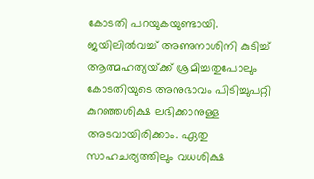കോടതി പറയുകയുണ്ടായി. ജയിലില്‍വച്ച് അണുനാശിനി കുടിച്ച് ആത്മഹത്യയ്‌ക്ക് ശ്രമിച്ചതുപോലും കോടതിയുടെ അനുഭാവം പിടിച്ചുപറ്റി കുറഞ്ഞശിക്ഷ ലഭിക്കാനുള്ള അടവായിരിക്കാം. ഏതു സാഹചര്യത്തിലും വധശിക്ഷ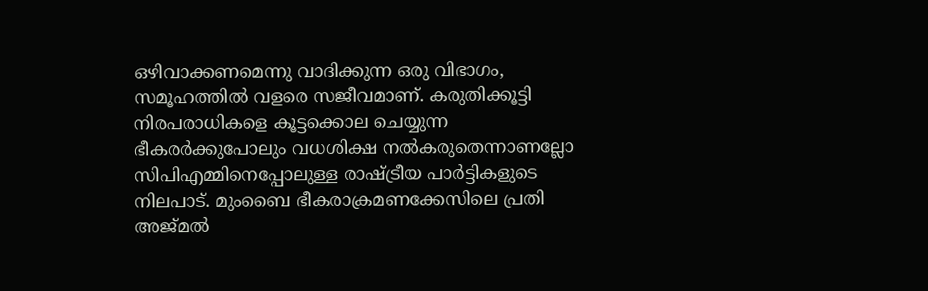ഒഴിവാക്കണമെന്നു വാദിക്കുന്ന ഒരു വിഭാഗം, സമൂഹത്തില്‍ വളരെ സജീവമാണ്. കരുതിക്കൂട്ടി നിരപരാധികളെ കൂട്ടക്കൊല ചെയ്യുന്ന ഭീകരര്‍ക്കുപോലും വധശിക്ഷ നല്‍കരുതെന്നാണല്ലോ സിപിഎമ്മിനെപ്പോലുള്ള രാഷ്‌ട്രീയ പാര്‍ട്ടികളുടെ നിലപാട്. മുംബൈ ഭീകരാക്രമണക്കേസിലെ പ്രതി അജ്മല്‍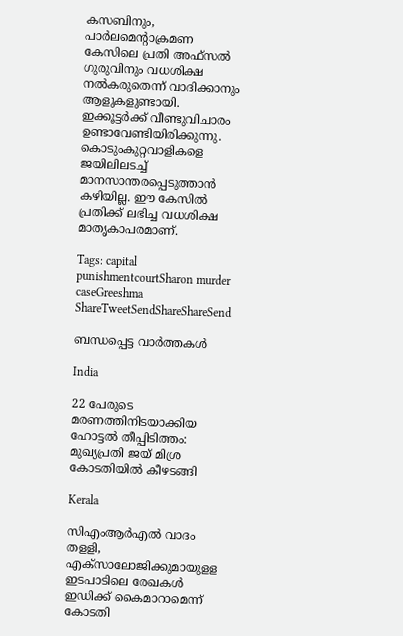കസബിനും, പാര്‍ലമെന്റാക്രമണ കേസിലെ പ്രതി അഫ്സല്‍ ഗുരുവിനും വധശിക്ഷ നല്‍കരുതെന്ന് വാദിക്കാനും ആളുകളുണ്ടായി. ഇക്കൂട്ടര്‍ക്ക് വീണ്ടുവിചാരം ഉണ്ടാവേണ്ടിയിരിക്കുന്നു. കൊടുംകുറ്റവാളികളെ ജയിലിലടച്ച് മാനസാന്തരപ്പെടുത്താന്‍ കഴിയില്ല. ഈ കേസില്‍ പ്രതിക്ക് ലഭിച്ച വധശിക്ഷ മാതൃകാപരമാണ്.

Tags: capital punishmentcourtSharon murder caseGreeshma
ShareTweetSendShareShareSend

ബന്ധപ്പെട്ട വാര്‍ത്തകള്‍

India

22 പേരുടെ മരണത്തിനിടയാക്കിയ ഹോട്ടല്‍ തീപ്പിടിത്തം: മുഖ്യപ്രതി ജയ് മിശ്ര കോടതിയില്‍ കീഴടങ്ങി

Kerala

സിഎംആര്‍എല്‍ വാദം തളളി, എക്‌സാലോജിക്കുമായുളള ഇടപാടിലെ രേഖകള്‍ ഇഡിക്ക് കൈമാറാമെന്ന് കോടതി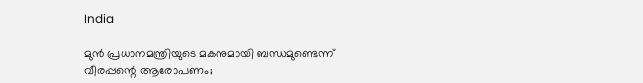India

മുൻ പ്രധാനമന്ത്രിയുടെ മകനുമായി ബന്ധമുണ്ടെന്ന് വീരപ്പന്റെ ആരോപണം;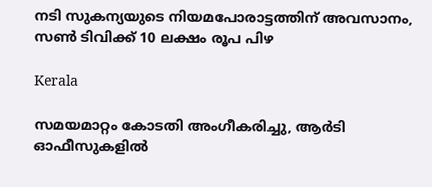നടി സുകന്യയുടെ നിയമപോരാട്ടത്തിന് അവസാനം, സൺ ടിവിക്ക് 10 ലക്ഷം രൂപ പിഴ

Kerala

സമയമാറ്റം കോടതി അംഗീകരിച്ചു, ആര്‍ടി ഓഫീസുകളില്‍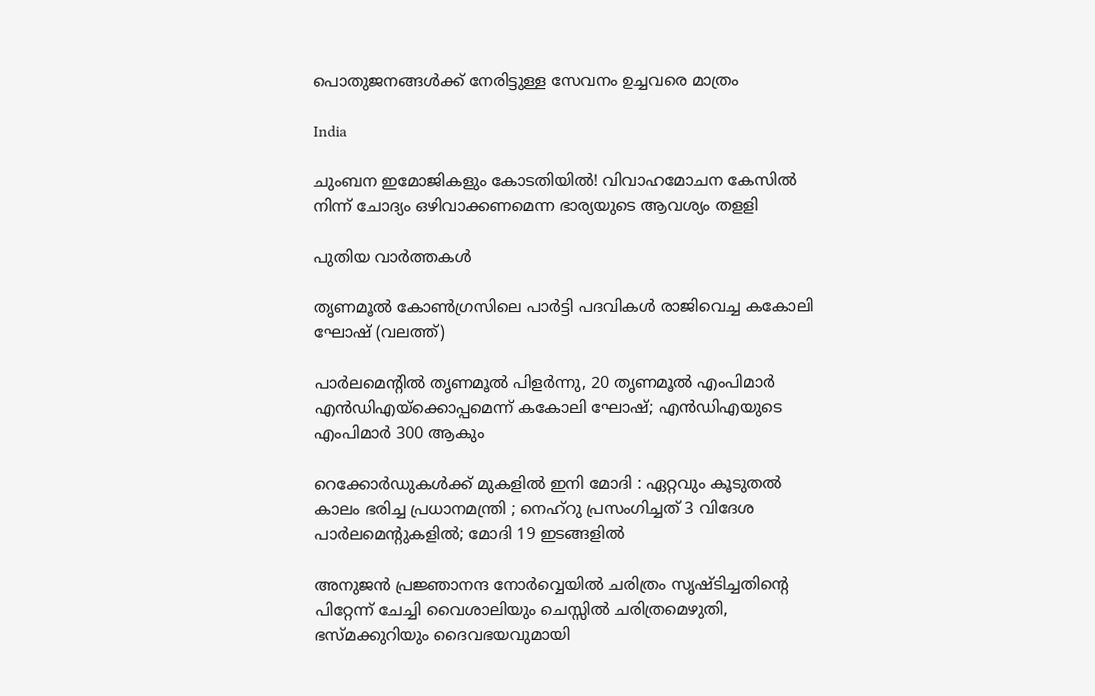പൊതുജനങ്ങള്‍ക്ക് നേരിട്ടുള്ള സേവനം ഉച്ചവരെ മാത്രം

India

ചുംബന ഇമോജികളും കോടതിയില്‍! വിവാഹമോചന കേസില്‍ നിന്ന് ചോദ്യം ഒഴിവാക്കണമെന്ന ഭാര്യയുടെ ആവശ്യം തളളി

പുതിയ വാര്‍ത്തകള്‍

തൃണമൂല്‍ കോണ്‍ഗ്രസിലെ പാര്‍ട്ടി പദവികള്‍ രാജിവെച്ച കകോലി ഘോഷ് (വലത്ത്)

പാര്‍ലമെന്‍റില്‍ തൃണമൂല്‍ പിളര്‍ന്നു, 20 തൃണമൂല്‍ എംപിമാര്‍ എന്‍ഡിഎയ്‌ക്കൊപ്പമെന്ന് കകോലി ഘോഷ്; എന്‍ഡിഎയുടെ എംപിമാര്‍ 300 ആകും

റെക്കോർഡുകൾക്ക് മുകളിൽ ഇനി മോദി : ഏറ്റവും കൂടുതൽ കാലം ഭരിച്ച പ്രധാനമന്ത്രി ; നെഹ്‌റു പ്രസംഗിച്ചത് 3 വിദേശ പാർലമെന്റുകളിൽ; മോദി 19 ഇടങ്ങളിൽ

അനുജന്‍ പ്രജ്ഞാനന്ദ നോര്‍വ്വെയില്‍ ചരിത്രം സൃഷ്ടിച്ചതിന്റെ പിറ്റേന്ന് ചേച്ചി വൈശാലിയും ചെസ്സില്‍ ചരിത്രമെഴുതി, ഭസ്മക്കുറിയും ദൈവഭയവുമായി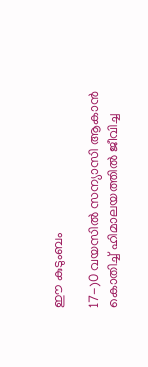ഈ കുടുംബം

17-)0 വയസിൽ സന്യാസി ആകാൻ കൊതിച്ച് ഹിമാലയത്തിൽ ജീവിച്ച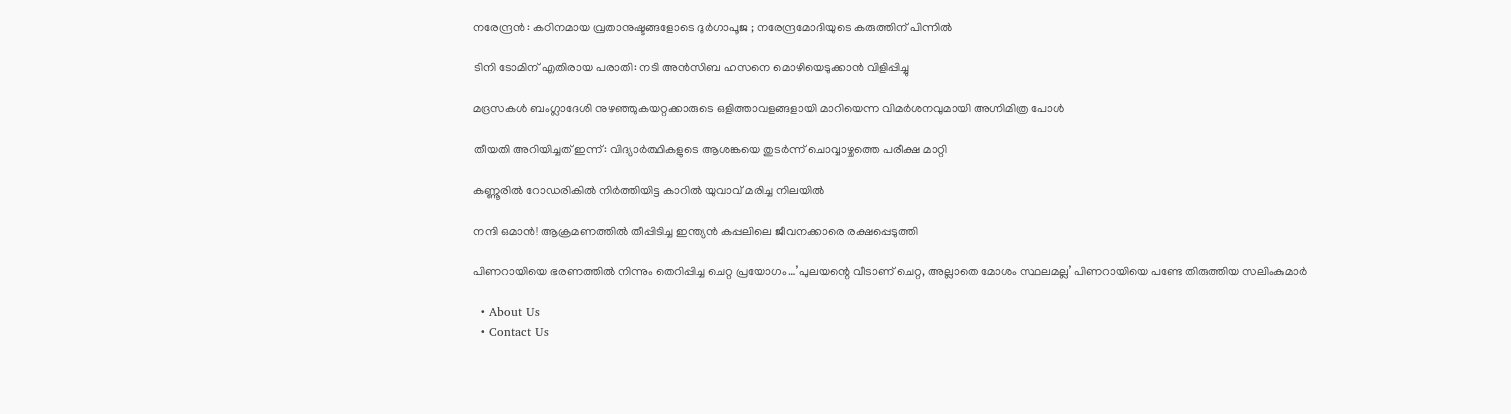നരേന്ദ്രൻ : കഠിനമായ വ്രതാനുഷ്ടങ്ങളോടെ ദുർഗാപൂജ ; നരേന്ദ്രമോദിയുടെ കരുത്തിന് പിന്നിൽ

ടിനി ടോമിന് എതിരായ പരാതി: നടി അന്‍സിബ ഹസനെ മൊഴിയെടുക്കാന്‍ വിളിപ്പിച്ചു

മദ്രസകള്‍ ബംഗ്ലാദേശി നുഴഞ്ഞുകയറ്റക്കാരുടെ ഒളിത്താവളങ്ങളായി മാറിയെന്ന വിമര്‍ശനവുമായി അഗ്നിമിത്ര പോള്‍

തീയതി അറിയിച്ചത് ഇന്ന്: വിദ്യാര്‍ത്ഥികളുടെ ആശങ്കയെ തുടര്‍ന്ന് ചൊവ്വാഴ്ചത്തെ പരീക്ഷ മാറ്റി

കണ്ണൂരില്‍ റോഡരികില്‍ നിര്‍ത്തിയിട്ട കാറില്‍ യുവാവ് മരിച്ച നിലയില്‍

നന്ദി ഒമാന്‍! ആക്രമണത്തില്‍ തീപ്പിടിച്ച ഇന്ത്യന്‍ കപ്പലിലെ ജീവനക്കാരെ രക്ഷപ്പെടുത്തി

പിണറായിയെ ഭരണത്തില്‍ നിന്നും തെറിപ്പിച്ച ചെറ്റ പ്രയോഗം…’പുലയന്റെ വീടാണ് ചെറ്റ, അല്ലാതെ മോശം സ്ഥലമല്ല’ പിണറായിയെ പണ്ടേ തിരുത്തിയ സലിംകുമാര്‍

  • About Us
  • Contact Us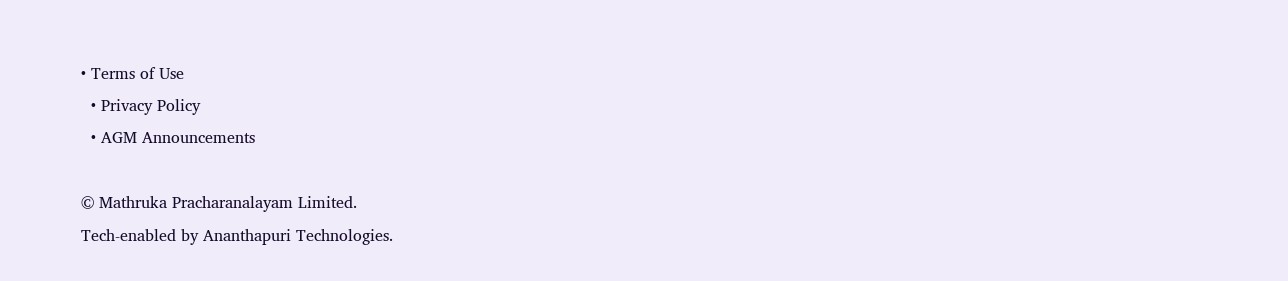• Terms of Use
  • Privacy Policy
  • AGM Announcements

© Mathruka Pracharanalayam Limited.
Tech-enabled by Ananthapuri Technologies.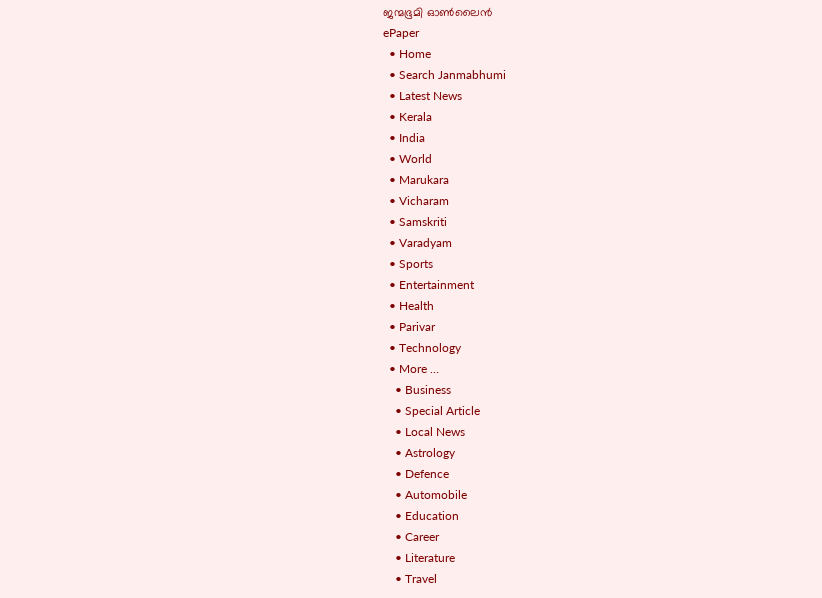ജന്മഭൂമി ഓണ്‍ലൈന്‍
ePaper
  • Home
  • Search Janmabhumi
  • Latest News
  • Kerala
  • India
  • World
  • Marukara
  • Vicharam
  • Samskriti
  • Varadyam
  • Sports
  • Entertainment
  • Health
  • Parivar
  • Technology
  • More …
    • Business
    • Special Article
    • Local News
    • Astrology
    • Defence
    • Automobile
    • Education
    • Career
    • Literature
    • Travel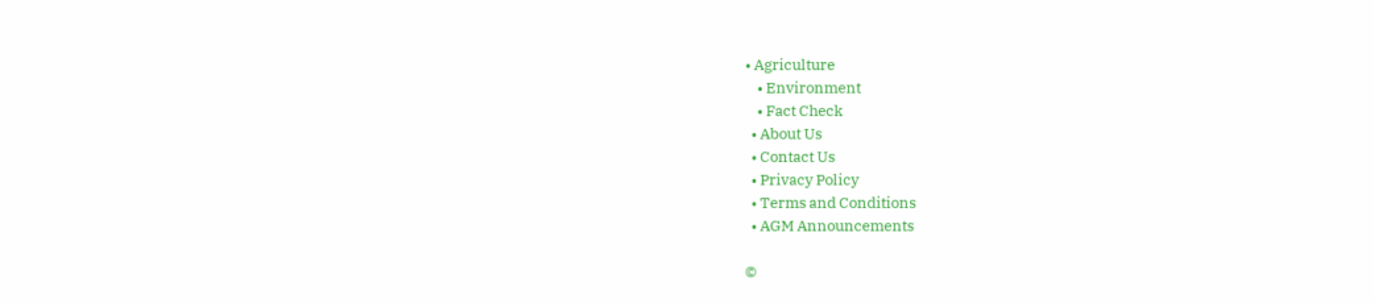• Agriculture
    • Environment
    • Fact Check
  • About Us
  • Contact Us
  • Privacy Policy
  • Terms and Conditions
  • AGM Announcements

©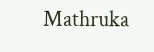Mathruka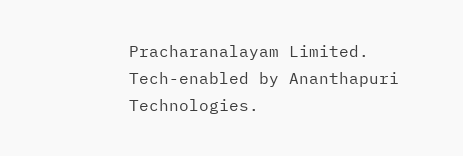Pracharanalayam Limited.
Tech-enabled by Ananthapuri Technologies.